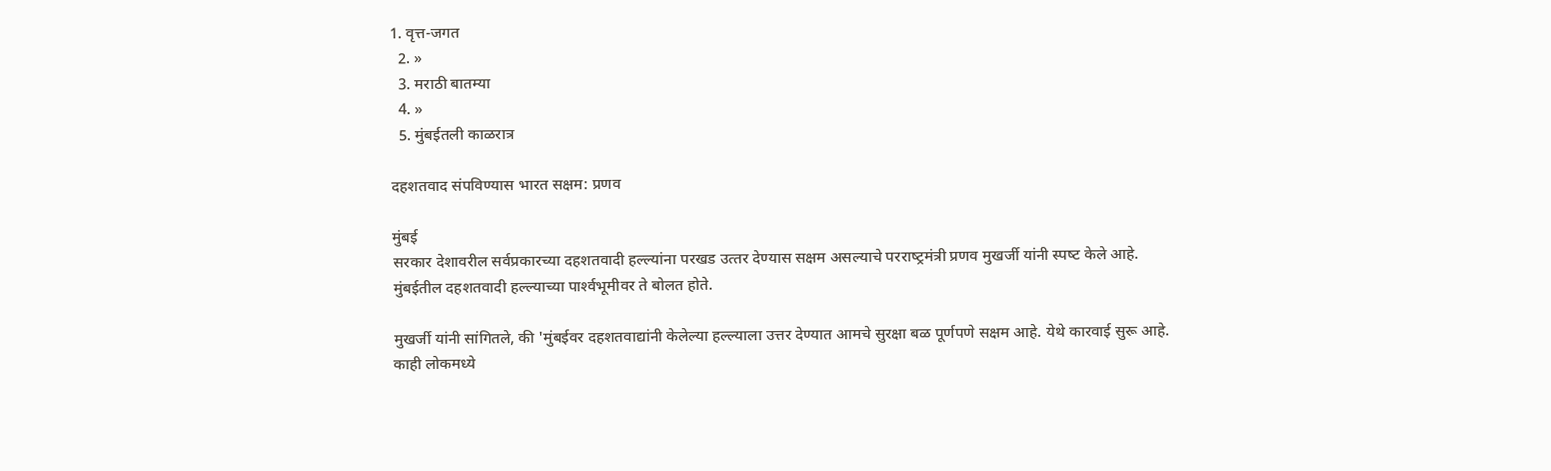1. वृत्त-जगत
  2. »
  3. मराठी बातम्या
  4. »
  5. मुंबईतली काळरात्र

दहशतवाद संपविण्‍यास भारत सक्षम: प्रणव

मुंबई
सरकार देशावरील सर्वप्रकारच्‍या दहशतवादी हल्‍ल्‍यांना परखड उत्‍तर देण्‍यास सक्षम असल्‍याचे परराष्‍ट्रमंत्री प्रणव मुखर्जी यांनी स्‍पष्‍ट केले आहे. मुंबईतील दहशतवादी हल्‍ल्‍याच्‍या पार्श्‍वभूमीवर ते बोलत होते.

मुखर्जी यांनी सांगितले, की 'मुंबईवर दहशतवाद्यांनी केलेल्‍या हल्‍ल्‍याला उत्तर देण्‍यात आमचे सुरक्षा बळ पूर्णपणे सक्षम आहे. येथे कारवाई सुरू आहे. काही लोकमध्‍ये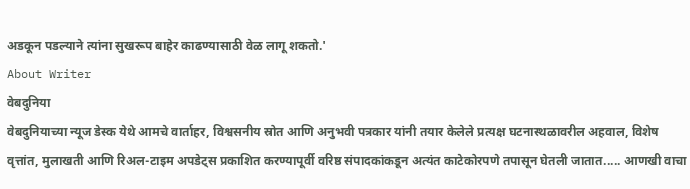अडकून पडल्‍याने त्‍यांना सुखरूप बाहेर काढण्‍यासाठी वेळ लागू शकतो.'
About Writer
वेबदुनिया
वेबदुनियाच्या न्यूज डेस्क येथे आमचे वार्ताहर, विश्वसनीय स्रोत आणि अनुभवी पत्रकार यांनी तयार केलेले प्रत्यक्ष घटनास्थळावरील अहवाल, विशेष वृत्तांत, मुलाखती आणि रिअल-टाइम अपडेट्स प्रकाशित करण्यापूर्वी वरिष्ठ संपादकांकडून अत्यंत काटेकोरपणे तपासून घेतली जातात..... आणखी वाचा